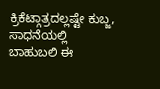ಕ್ರಿಕೆಟ್ಗಾತ್ರದಲ್ಲಷ್ಟೇ ಕುಬ್ಜ, ಸಾಧನೆಯಲ್ಲಿ ಬಾಹುಬಲಿ ಈ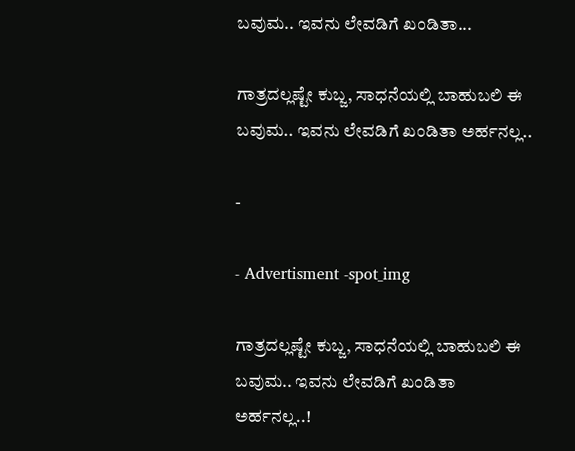ಬವುಮ.. ಇವನು ಲೇವಡಿಗೆ ಖಂಡಿತಾ...

ಗಾತ್ರದಲ್ಲಷ್ಟೇ ಕುಬ್ಜ, ಸಾಧನೆಯಲ್ಲಿ ಬಾಹುಬಲಿ ಈ ಬವುಮ.. ಇವನು ಲೇವಡಿಗೆ ಖಂಡಿತಾ ಅರ್ಹನಲ್ಲ..

-

- Advertisment -spot_img

ಗಾತ್ರದಲ್ಲಷ್ಟೇ ಕುಬ್ಜ, ಸಾಧನೆಯಲ್ಲಿ ಬಾಹುಬಲಿ ಈ ಬವುಮ.. ಇವನು ಲೇವಡಿಗೆ ಖಂಡಿತಾ ಅರ್ಹನಲ್ಲ..!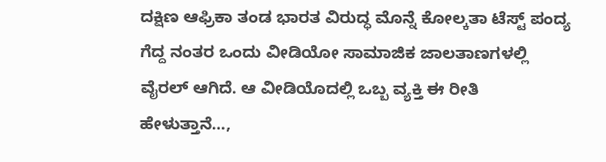ದಕ್ಷಿಣ ಆಫ್ರಿಕಾ ತಂಡ ಭಾರತ ವಿರುದ್ಧ ಮೊನ್ನೆ ಕೋಲ್ಕತಾ ಟೆಸ್ಟ್ ಪಂದ್ಯ ಗೆದ್ದ ನಂತರ ಒಂದು ವೀಡಿಯೋ ಸಾಮಾಜಿಕ ಜಾಲತಾಣಗಳಲ್ಲಿ ವೈರಲ್ ಆಗಿದೆ. ಆ ವೀಡಿಯೊದಲ್ಲಿ ಒಬ್ಬ ವ್ಯಕ್ತಿ ಈ ರೀತಿ ಹೇಳುತ್ತಾನೆ…,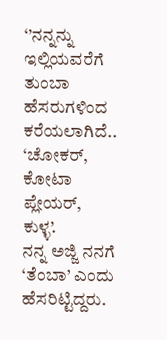‘’ನನ್ನನ್ನು ಇಲ್ಲಿಯವರೆಗೆ ತುಂಬಾ ಹೆಸರುಗಳಿಂದ ಕರೆಯಲಾಗಿದೆ.. ‘ಚೋಕರ್, ಕೋಟಾ ಪ್ಲೇಯರ್, ಕುಳ್ಳ’.
ನನ್ನ ಅಜ್ಜಿ ನನಗೆ ‘ತೆಂಬಾ’ ಎಂದು ಹೆಸರಿಟ್ಟಿದ್ದರು.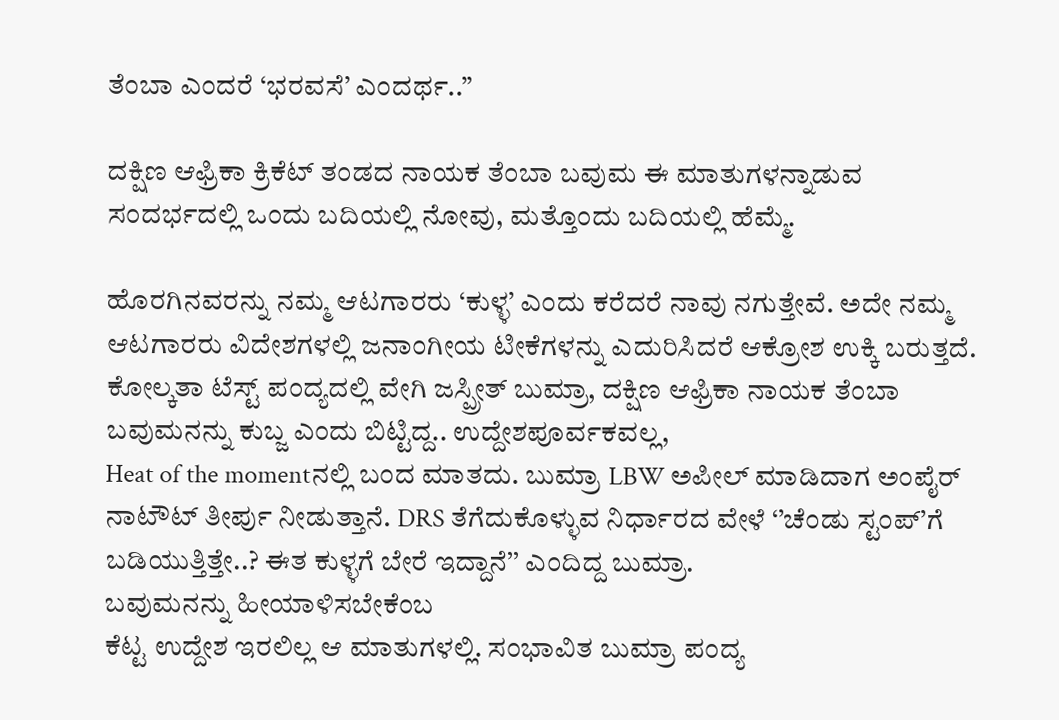ತೆಂಬಾ ಎಂದರೆ ‘ಭರವಸೆ’ ಎಂದರ್ಥ..’’

ದಕ್ಷಿಣ ಆಫ್ರಿಕಾ ಕ್ರಿಕೆಟ್ ತಂಡದ ನಾಯಕ ತೆಂಬಾ ಬವುಮ ಈ ಮಾತುಗಳನ್ನಾಡುವ ಸಂದರ್ಭದಲ್ಲಿ ಒಂದು ಬದಿಯಲ್ಲಿ ನೋವು, ಮತ್ತೊಂದು ಬದಿಯಲ್ಲಿ ಹೆಮ್ಮೆ.

ಹೊರಗಿನವರನ್ನು ನಮ್ಮ ಆಟಗಾರರು ‘ಕುಳ್ಳ’ ಎಂದು ಕರೆದರೆ ನಾವು ನಗುತ್ತೇವೆ. ಅದೇ ನಮ್ಮ ಆಟಗಾರರು ವಿದೇಶಗಳಲ್ಲಿ ಜನಾಂಗೀಯ ಟೀಕೆಗಳನ್ನು ಎದುರಿಸಿದರೆ ಆಕ್ರೋಶ ಉಕ್ಕಿ ಬರುತ್ತದೆ.
ಕೋಲ್ಕತಾ ಟೆಸ್ಟ್ ಪಂದ್ಯದಲ್ಲಿ ವೇಗಿ ಜಸ್ಪ್ರೀತ್ ಬುಮ್ರಾ, ದಕ್ಷಿಣ ಆಫ್ರಿಕಾ ನಾಯಕ ತೆಂಬಾ ಬವುಮನನ್ನು ಕುಬ್ಜ ಎಂದು ಬಿಟ್ಟಿದ್ದ.. ಉದ್ದೇಶಪೂರ್ವಕವಲ್ಲ,
Heat of the momentನಲ್ಲಿ ಬಂದ ಮಾತದು. ಬುಮ್ರಾ LBW ಅಪೀಲ್ ಮಾಡಿದಾಗ ಅಂಪೈರ್ ನಾಟೌಟ್ ತೀರ್ಪು ನೀಡುತ್ತಾನೆ. DRS ತೆಗೆದುಕೊಳ್ಳುವ ನಿರ್ಧಾರದ ವೇಳೆ ‘’ಚೆಂಡು ಸ್ಟಂಪ್’ಗೆ ಬಡಿಯುತ್ತಿತ್ತೇ..? ಈತ ಕುಳ್ಳಗೆ ಬೇರೆ ಇದ್ದಾನೆ’’ ಎಂದಿದ್ದ ಬುಮ್ರಾ.
ಬವುಮನನ್ನು ಹೀಯಾಳಿಸಬೇಕೆಂಬ
ಕೆಟ್ಟ ಉದ್ದೇಶ ಇರಲಿಲ್ಲ ಆ ಮಾತುಗಳಲ್ಲಿ. ಸಂಭಾವಿತ ಬುಮ್ರಾ ಪಂದ್ಯ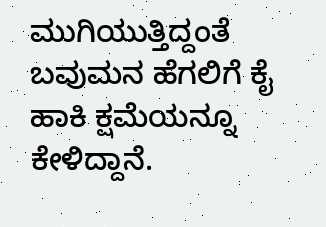ಮುಗಿಯುತ್ತಿದ್ದಂತೆ ಬವುಮನ ಹೆಗಲಿಗೆ ಕೈ ಹಾಕಿ ಕ್ಷಮೆಯನ್ನೂ ಕೇಳಿದ್ದಾನೆ.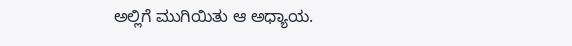ಅಲ್ಲಿಗೆ ಮುಗಿಯಿತು ಆ ಅಧ್ಯಾಯ.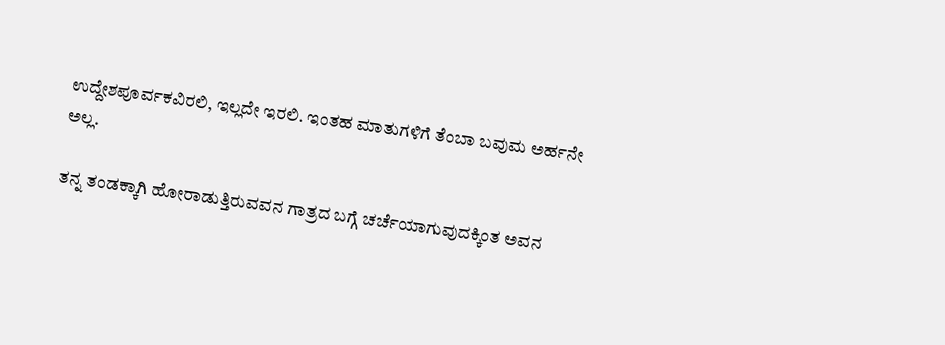ಉದ್ದೇಶಪೂರ್ವಕವಿರಲಿ, ಇಲ್ಲದೇ ಇರಲಿ. ಇಂತಹ ಮಾತುಗಳಿಗೆ ತೆಂಬಾ ಬವುಮ ಅರ್ಹನೇ ಅಲ್ಲ.

ತನ್ನ ತಂಡಕ್ಕಾಗಿ ಹೋರಾಡುತ್ತಿರುವವನ ಗಾತ್ರದ ಬಗ್ಗೆ ಚರ್ಚೆಯಾಗುವುದಕ್ಕಿಂತ ಅವನ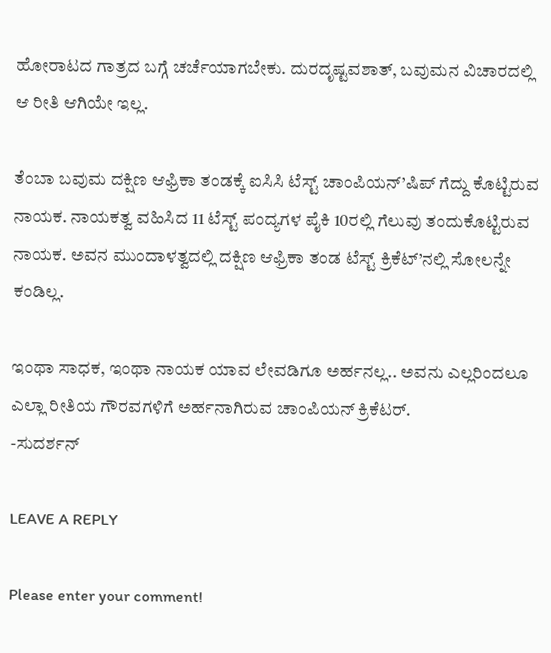ಹೋರಾಟದ ಗಾತ್ರದ ಬಗ್ಗೆ ಚರ್ಚೆಯಾಗಬೇಕು. ದುರದೃಷ್ಟವಶಾತ್, ಬವುಮನ ವಿಚಾರದಲ್ಲಿ ಆ ರೀತಿ ಆಗಿಯೇ ಇಲ್ಲ.

ತೆಂಬಾ ಬವುಮ ದಕ್ಷಿಣ ಆಫ್ರಿಕಾ ತಂಡಕ್ಕೆ ಐಸಿಸಿ ಟೆಸ್ಟ್ ಚಾಂಪಿಯನ್’ಷಿಪ್ ಗೆದ್ದು ಕೊಟ್ಟಿರುವ ನಾಯಕ. ನಾಯಕತ್ವ ವಹಿಸಿದ 11 ಟೆಸ್ಟ್ ಪಂದ್ಯಗಳ ಪೈಕಿ 10ರಲ್ಲಿ ಗೆಲುವು ತಂದುಕೊಟ್ಟಿರುವ ನಾಯಕ. ಅವನ ಮುಂದಾಳತ್ವದಲ್ಲಿ ದಕ್ಷಿಣ ಆಫ್ರಿಕಾ ತಂಡ ಟೆಸ್ಟ್ ಕ್ರಿಕೆಟ್’ನಲ್ಲಿ ಸೋಲನ್ನೇ ಕಂಡಿಲ್ಲ.

ಇಂಥಾ ಸಾಧಕ, ಇಂಥಾ ನಾಯಕ ಯಾವ ಲೇವಡಿಗೂ ಅರ್ಹನಲ್ಲ.. ಅವನು ಎಲ್ಲರಿಂದಲೂ ಎಲ್ಲಾ ರೀತಿಯ ಗೌರವಗಳಿಗೆ ಅರ್ಹನಾಗಿರುವ ಚಾಂಪಿಯನ್ ಕ್ರಿಕೆಟರ್.
-ಸುದರ್ಶನ್

LEAVE A REPLY

Please enter your comment!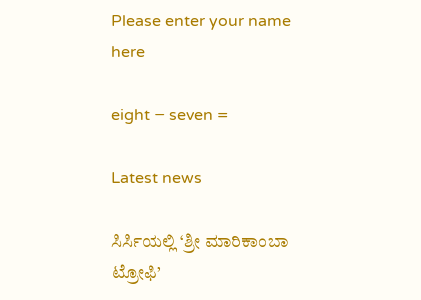Please enter your name here

eight − seven =

Latest news

ಸಿರ್ಸಿಯಲ್ಲಿ ‘ಶ್ರೀ ಮಾರಿಕಾಂಬಾ ಟ್ರೋಫಿ’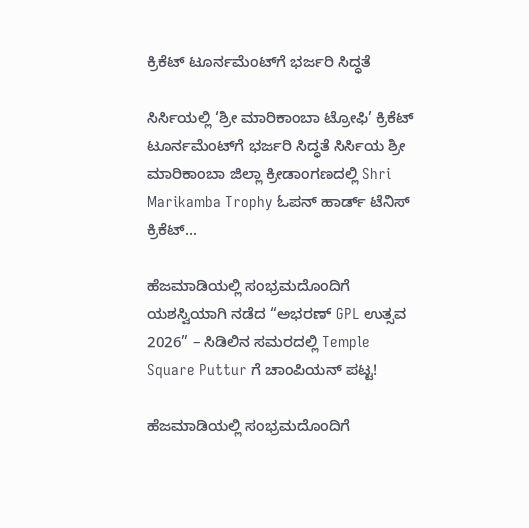ಕ್ರಿಕೆಟ್ ಟೂರ್ನಮೆಂಟ್‌ಗೆ ಭರ್ಜರಿ ಸಿದ್ಧತೆ

ಸಿರ್ಸಿಯಲ್ಲಿ ‘ಶ್ರೀ ಮಾರಿಕಾಂಬಾ ಟ್ರೋಫಿ’ ಕ್ರಿಕೆಟ್ ಟೂರ್ನಮೆಂಟ್‌ಗೆ ಭರ್ಜರಿ ಸಿದ್ಧತೆ ಸಿರ್ಸಿಯ ಶ್ರೀ ಮಾರಿಕಾಂಬಾ ಜಿಲ್ಲಾ ಕ್ರೀಡಾಂಗಣದಲ್ಲಿ Shri Marikamba Trophy ಓಪನ್ ಹಾರ್ಡ್ ಟೆನಿಸ್ ಕ್ರಿಕೆಟ್...

ಹೆಜಮಾಡಿಯಲ್ಲಿ ಸಂಭ್ರಮದೊಂದಿಗೆ ಯಶಸ್ವಿಯಾಗಿ ನಡೆದ “ಅಭರಣ್ GPL ಉತ್ಸವ 2026” – ಸಿಡಿಲಿನ ಸಮರದಲ್ಲಿ Temple Square Puttur ಗೆ ಚಾಂಪಿಯನ್ ಪಟ್ಟ!

ಹೆಜಮಾಡಿಯಲ್ಲಿ ಸಂಭ್ರಮದೊಂದಿಗೆ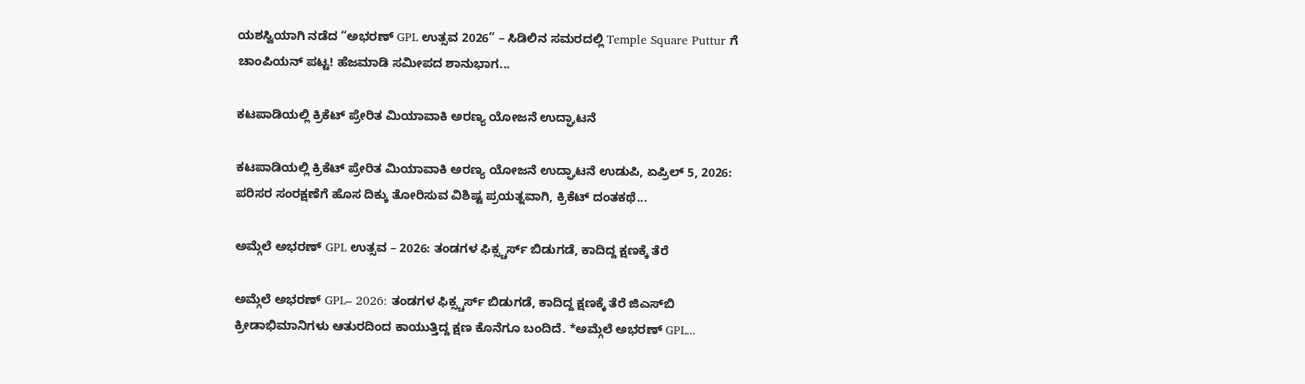ಯಶಸ್ವಿಯಾಗಿ ನಡೆದ “ಅಭರಣ್ GPL ಉತ್ಸವ 2026” – ಸಿಡಿಲಿನ ಸಮರದಲ್ಲಿ Temple Square Puttur ಗೆ ಚಾಂಪಿಯನ್ ಪಟ್ಟ! ಹೆಜಮಾಡಿ ಸಮೀಪದ ಶಾನುಭಾಗ...

ಕಟಪಾಡಿಯಲ್ಲಿ ಕ್ರಿಕೆಟ್ ಪ್ರೇರಿತ ಮಿಯಾವಾಕಿ ಅರಣ್ಯ ಯೋಜನೆ ಉದ್ಘಾಟನೆ

ಕಟಪಾಡಿಯಲ್ಲಿ ಕ್ರಿಕೆಟ್ ಪ್ರೇರಿತ ಮಿಯಾವಾಕಿ ಅರಣ್ಯ ಯೋಜನೆ ಉದ್ಘಾಟನೆ ಉಡುಪಿ, ಏಪ್ರಿಲ್ 5, 2026: ಪರಿಸರ ಸಂರಕ್ಷಣೆಗೆ ಹೊಸ ದಿಕ್ಕು ತೋರಿಸುವ ವಿಶಿಷ್ಟ ಪ್ರಯತ್ನವಾಗಿ, ಕ್ರಿಕೆಟ್ ದಂತಕಥೆ...

ಅಮ್ಗೆಲೆ ಅಭರಣ್ GPL ಉತ್ಸವ – 2026: ತಂಡಗಳ ಫಿಕ್ಸ್ಚರ್ಸ್ ಬಿಡುಗಡೆ, ಕಾದಿದ್ದ ಕ್ಷಣಕ್ಕೆ ತೆರೆ

ಅಮ್ಗೆಲೆ ಅಭರಣ್ GPL– 2026: ತಂಡಗಳ ಫಿಕ್ಸ್ಚರ್ಸ್ ಬಿಡುಗಡೆ, ಕಾದಿದ್ದ ಕ್ಷಣಕ್ಕೆ ತೆರೆ ಜಿಎಸ್‌ಬಿ ಕ್ರೀಡಾಭಿಮಾನಿಗಳು ಆತುರದಿಂದ ಕಾಯುತ್ತಿದ್ದ ಕ್ಷಣ ಕೊನೆಗೂ ಬಂದಿದೆ. *ಅಮ್ಗೆಲೆ ಅಭರಣ್ GPL...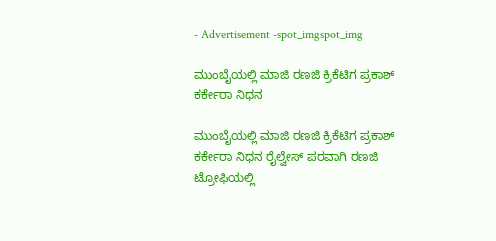- Advertisement -spot_imgspot_img

ಮುಂಬೈಯಲ್ಲಿ ಮಾಜಿ ರಣಜಿ ಕ್ರಿಕೆಟಿಗ ಪ್ರಕಾಶ್ ಕರ್ಕೇರಾ ನಿಧನ

ಮುಂಬೈಯಲ್ಲಿ ಮಾಜಿ ರಣಜಿ ಕ್ರಿಕೆಟಿಗ ಪ್ರಕಾಶ್ ಕರ್ಕೇರಾ ನಿಧನ ರೈಲ್ವೇಸ್ ಪರವಾಗಿ ರಣಜಿ ಟ್ರೋಫಿಯಲ್ಲಿ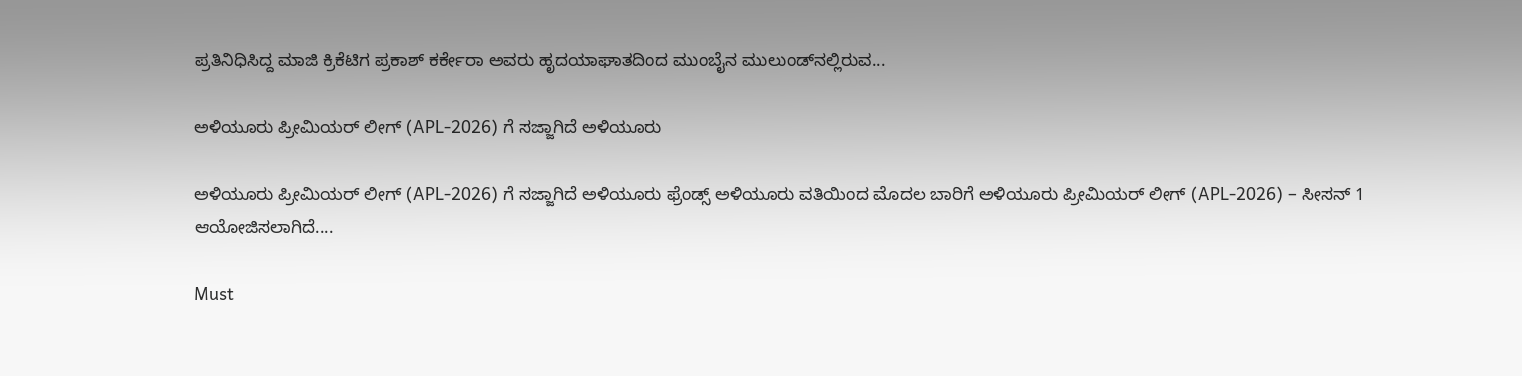ಪ್ರತಿನಿಧಿಸಿದ್ದ ಮಾಜಿ ಕ್ರಿಕೆಟಿಗ ಪ್ರಕಾಶ್ ಕರ್ಕೇರಾ ಅವರು ಹೃದಯಾಘಾತದಿಂದ ಮುಂಬೈನ ಮುಲುಂಡ್‌ನಲ್ಲಿರುವ...

ಅಳಿಯೂರು ಪ್ರೀಮಿಯರ್ ಲೀಗ್ (APL-2026) ಗೆ ಸಜ್ಜಾಗಿದೆ ಅಳಿಯೂರು

ಅಳಿಯೂರು ಪ್ರೀಮಿಯರ್ ಲೀಗ್ (APL-2026) ಗೆ ಸಜ್ಜಾಗಿದೆ ಅಳಿಯೂರು ಫ್ರೆಂಡ್ಸ್ ಅಳಿಯೂರು ವತಿಯಿಂದ ಮೊದಲ ಬಾರಿಗೆ ಅಳಿಯೂರು ಪ್ರೀಮಿಯರ್ ಲೀಗ್ (APL-2026) – ಸೀಸನ್ 1 ಆಯೋಜಿಸಲಾಗಿದೆ....

Must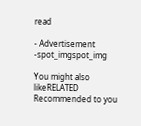read

- Advertisement -spot_imgspot_img

You might also likeRELATED
Recommended to you